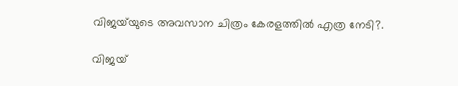വിജയ്‍യുടെ അവസാന ചിത്രം കേരളത്തില്‍ എത്ര നേടി?.

വിജയ്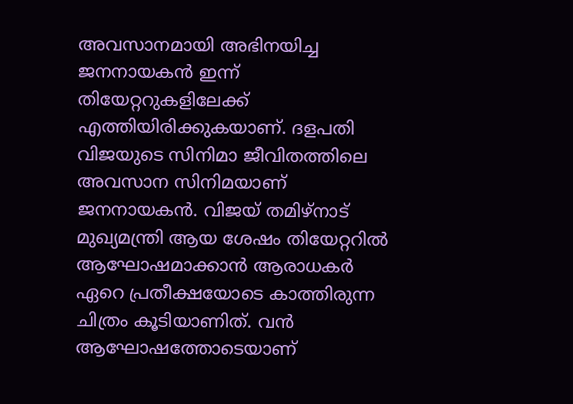അവസാനമായി അഭിനയിച്ച ജനനായകൻ ഇന്ന് തിയേറ്ററുകളിലേക്ക് എത്തിയിരിക്കുകയാണ്. ദളപതി വിജയുടെ സിനിമാ ജീവിതത്തിലെ അവസാന സിനിമയാണ് ജനനായകൻ. വിജയ് തമിഴ്നാട് മുഖ്യമന്ത്രി ആയ ശേഷം തിയേറ്ററിൽ ആഘോഷമാക്കാൻ ആരാധകർ ഏറെ പ്രതീക്ഷയോടെ കാത്തിരുന്ന ചിത്രം കൂടിയാണിത്. വൻ ആഘോഷത്തോടെയാണ്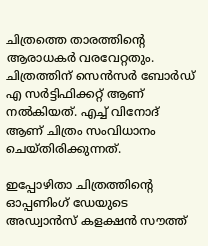ചിത്രത്തെ താരത്തിന്റെ ആരാധകര്‍ വരവേറ്റതും. ചിത്രത്തിന് സെൻസർ ബോർഡ് എ സർട്ടിഫിക്കറ്റ് ആണ് നൽകിയത്. എച്ച് വിനോദ് ആണ് ചിത്രം സംവിധാനം ചെയ്‍തിരിക്കുന്നത്.

ഇപ്പോഴിതാ ചിത്രത്തിന്റെ ഓപ്പണിംഗ് ഡേയുടെ അഡ്വാൻസ് കളക്ഷൻ സൗത്ത്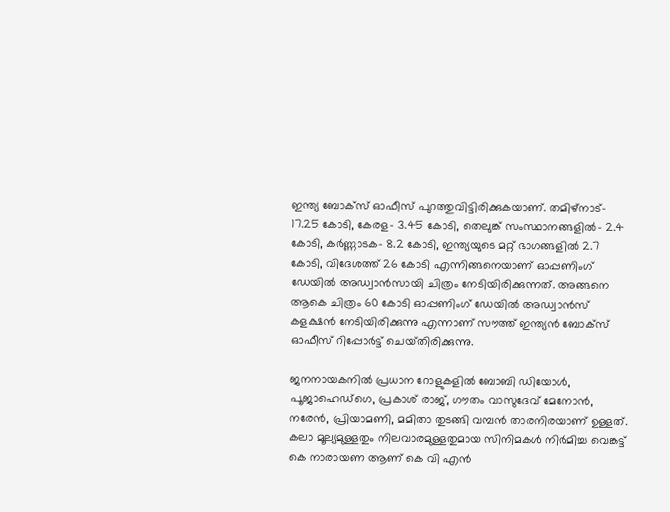ഇന്ത്യ ബോക്സ് ഓഫീസ് പുറത്തുവിട്ടിരിക്കുകയാണ്. തമിഴ്‍നാട്- 17.25 കോടി, കേരള- 3.45 കോടി, തെലുങ്ക് സംസ്ഥാനങ്ങളില്‍- 2.4 കോടി, കര്‍ണ്ണാടക- 8.2 കോടി, ഇന്ത്യയുടെ മറ്റ് ഭാഗങ്ങളില്‍ 2.7 കോടി, വിദേശത്ത് 26 കോടി എന്നിങ്ങനെയാണ് ഓപ്പണിംഗ് ഡേയില്‍ അഡ്വാൻസായി ചിത്രം നേടിയിരിക്കുന്നത്. അങ്ങനെ ആകെ ചിത്രം 60 കോടി ഓപ്പണിംഗ് ഡേയില്‍ അഡ്വാൻസ് കളക്ഷൻ നേടിയിരിക്കുന്നു എന്നാണ് സൗത്ത് ഇന്ത്യൻ ബോക്സ് ഓഫീസ് റിപ്പോര്‍ട്ട് ചെയ്‍തിരിക്കുന്നു.

ജനനായകനില്‍ പ്രധാന റോളുകളിൽ ബോബി ഡിയോൾ, പൂജാഹെഡ്ഗെ, പ്രകാശ് രാജ്, ഗൗതം വാസുദേവ് മേനോൻ, നരേൻ, പ്രിയാമണി, മമിതാ തുടങ്ങി വമ്പൻ താരനിരയാണ് ഉള്ളത്. കലാ മൂല്യമുള്ളതും നിലവാരമുള്ളതുമായ സിനിമകൾ നിർമിച്ച വെങ്കട്ട് കെ നാരായണ ആണ് കെ വി എൻ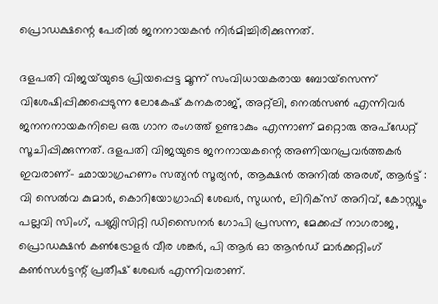പ്രൊഡക്ഷന്റെ പേരിൽ ജനനായകൻ നിർമിച്ചിരിക്കുന്നത്.

ദളപതി വിജയ്‍യുടെ പ്രിയപ്പെട്ട മൂന്ന് സംവിധായകരായ ബോയ്‍സെന്ന് വിശേഷിപ്പിക്കപ്പെടുന്ന ലോകേഷ് കനകരാജ്, അറ്റ്‍ലി, നെല്‍സണ്‍ എന്നിവര്‍ ജനനനായകനിലെ ഒരു ഗാന രംഗത്ത് ഉണ്ടാകും എന്നാണ് മറ്റൊരു അപ്‍ഡേറ്റ് സൂചിപ്പിക്കുന്നത്. ദളപതി വിജയുടെ ജനനായകന്റെ അണിയറപ്രവർത്തകർ ഇവരാണ്- ഛായാഗ്രഹണം സത്യൻ സൂര്യൻ, ആക്ഷൻ അനിൽ അരശ്, ആർട്ട് : വി സെൽവ കുമാർ, കൊറിയോഗ്രാഫി ശേഖർ, സുധൻ, ലിറിക്സ് അറിവ്, കോസ്റ്റ്യൂം പല്ലവി സിംഗ്, പബ്ലിസിറ്റി ഡിസൈനർ ഗോപി പ്രസന്ന, മേക്കപ്പ് നാഗരാജ, പ്രൊഡക്ഷൻ കൺട്രോളർ വീര ശങ്കർ, പി ആർ ഓ ആൻഡ് മാർക്കറ്റിംഗ് കൺസൾട്ടന്റ് പ്രതീഷ് ശേഖർ എന്നിവരാണ്.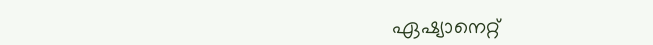ഏഷ്യാനെറ്റ്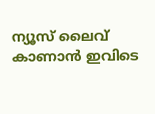ന്യൂസ് ലൈവ് കാണാന്‍ ഇവിടെ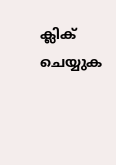ക്ലിക് ചെയ്യുക